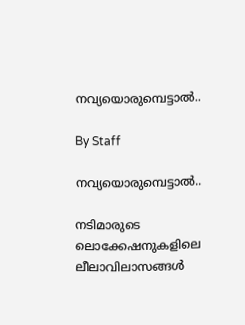നവ്യയൊരുമ്പെട്ടാല്‍..

By Staff

നവ്യയൊരുമ്പെട്ടാല്‍..

നടിമാരുടെ ലൊക്കേഷനുകളിലെ ലീലാവിലാസങ്ങള്‍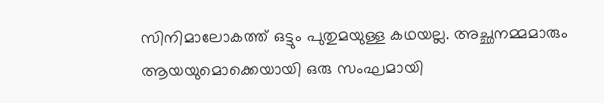സിനിമാലോകത്ത് ഒട്ടും പുതുമയുള്ള കഥയല്ല. അച്ഛനമ്മമാരും ആയയുമൊക്കെയായി ഒരു സംഘമായി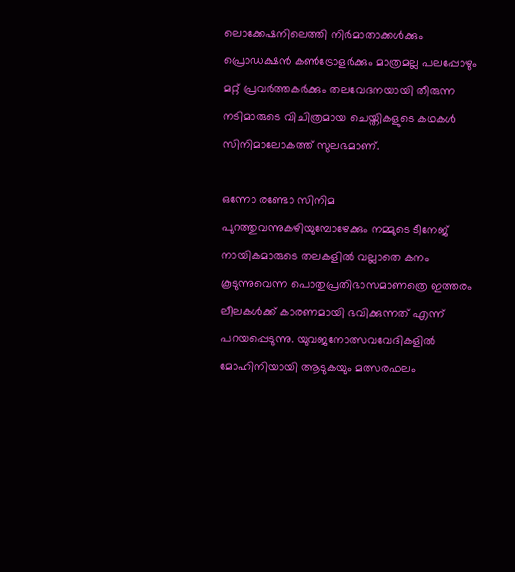ലൊക്കേഷനിലെത്തി നിര്‍മാതാക്കള്‍ക്കും പ്രൊഡക്ഷന്‍ കണ്‍ട്രോളര്‍ക്കും മാത്രമല്ല പലപ്പോഴും മറ്റ് പ്രവര്‍ത്തകര്‍ക്കും തലവേദനയായി തീരുന്ന നടിമാരുടെ വിചിത്രമായ ചെയ്തികളുടെ കഥകള്‍ സിനിമാലോകത്ത് സുലഭമാണ്.

ഒന്നോ രണ്ടോ സിനിമ പുറത്തുവന്നുകഴിയുമ്പോഴേക്കും നമ്മുടെ ടീനേജ് നായികമാരുടെ തലകളില്‍ വല്ലാതെ കനം കൂടുന്നുവെന്ന പൊതുപ്രതിഭാസമാണത്രെ ഇത്തരം ലീലകള്‍ക്ക് കാരണമായി ഭവിക്കുന്നത് എന്ന് പറയപ്പെടുന്നു. യുവജനോത്സവവേദികളില്‍ മോഹിനിയായി ആടുകയും മത്സരഫലം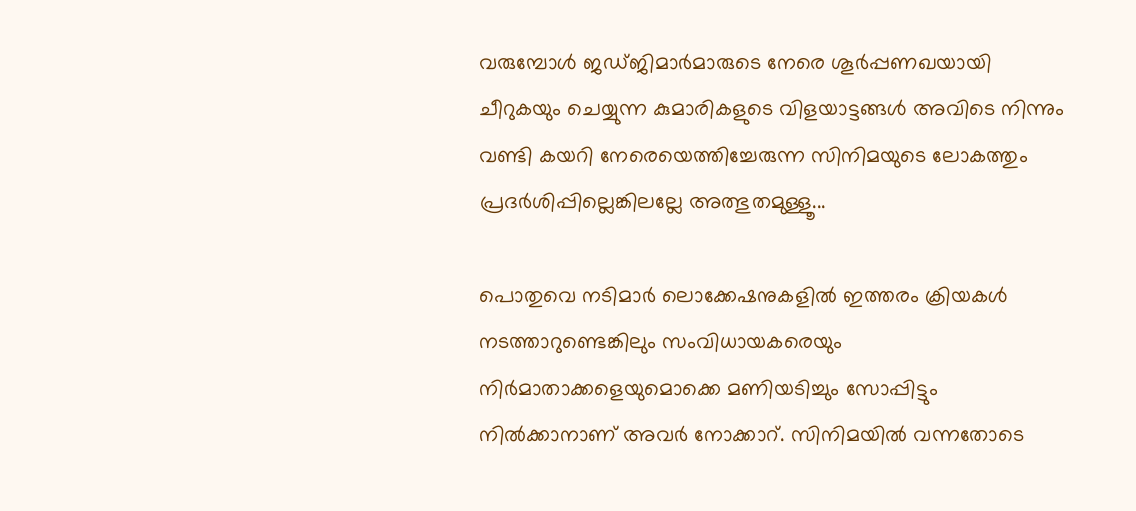വരുമ്പോള്‍ ജഡ്ജിമാര്‍മാരുടെ നേരെ ശൂര്‍പ്പണഖയായി ചീറുകയും ചെയ്യുന്ന കുമാരികളുടെ വിളയാട്ടങ്ങള്‍ അവിടെ നിന്നും വണ്ടി കയറി നേരെയെത്തിച്ചേരുന്ന സിനിമയുടെ ലോകത്തും പ്രദര്‍ശിപ്പില്ലെങ്കിലല്ലേ അത്ഭുതമുള്ളൂ...

പൊതുവെ നടിമാര്‍ ലൊക്കേഷനുകളില്‍ ഇത്തരം ക്രിയകള്‍ നടത്താറുണ്ടെങ്കിലും സംവിധായകരെയും നിര്‍മാതാക്കളെയുമൊക്കെ മണിയടിച്ചും സോപ്പിട്ടും നില്‍ക്കാനാണ് അവര്‍ നോക്കാറ്. സിനിമയില്‍ വന്നതോടെ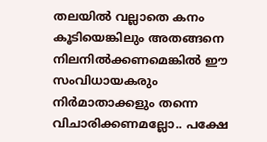തലയില്‍ വല്ലാതെ കനം കൂടിയെങ്കിലും അതങ്ങനെ നിലനില്‍ക്കണമെങ്കില്‍ ഈ സംവിധായകരും നിര്‍മാതാക്കളും തന്നെ വിചാരിക്കണമല്ലോ.. പക്ഷേ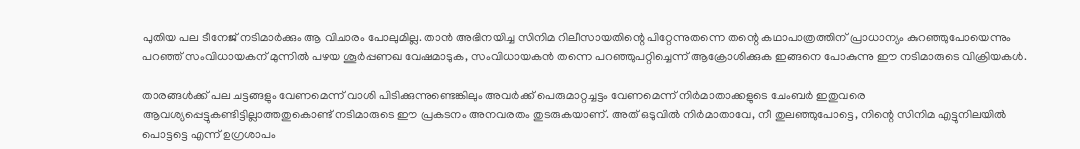പുതിയ പല ടീനേജ് നടിമാര്‍ക്കും ആ വിചാരം പോലുമില്ല. താന്‍ അഭിനയിച്ച സിനിമ റിലീസായതിന്റെ പിറ്റേന്നുതന്നെ തന്റെ കഥാപാത്രത്തിന് പ്രാധാന്യം കുറഞ്ഞുപോയെന്നും പറഞ്ഞ് സംവിധായകന് മുന്നില്‍ പഴയ ശൂര്‍പ്പണഖ വേഷമാടുക, സംവിധായകന്‍ തന്നെ പറഞ്ഞുപറ്റിച്ചെന്ന് ആക്രോശിക്കുക ഇങ്ങനെ പോകുന്നു ഈ നടിമാരുടെ വിക്രിയകള്‍.

താരങ്ങള്‍ക്ക് പല ചട്ടങ്ങളും വേണമെന്ന് വാശി പിടിക്കുന്നുണ്ടെങ്കിലും അവര്‍ക്ക് പെരുമാറ്റച്ചട്ടം വേണമെന്ന് നിര്‍മാതാക്കളുടെ ചേംബര്‍ ഇതുവരെ ആവശ്യപ്പെട്ടുകണ്ടിട്ടില്ലാത്തതുകൊണ്ട് നടിമാരുടെ ഈ പ്രകടനം അനവരതം തുടരുകയാണ്. അത് ഒടുവില്‍ നിര്‍മാതാവേ, നീ തുലഞ്ഞുപോട്ടെ, നിന്റെ സിനിമ എട്ടുനിലയില്‍ പൊട്ടട്ടെ എന്ന് ഉഗ്രശാപം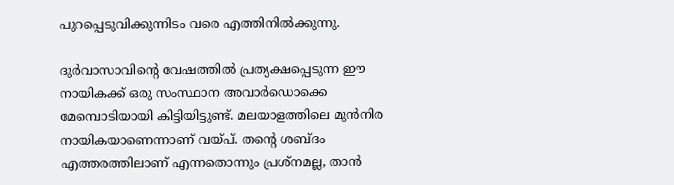പുറപ്പെടുവിക്കുന്നിടം വരെ എത്തിനില്‍ക്കുന്നു.

ദുര്‍വാസാവിന്റെ വേഷത്തില്‍ പ്രത്യക്ഷപ്പെടുന്ന ഈ നായികക്ക് ഒരു സംസ്ഥാന അവാര്‍ഡൊക്കെ മേമ്പൊടിയായി കിട്ടിയിട്ടുണ്ട്. മലയാളത്തിലെ മുന്‍നിര നായികയാണെന്നാണ് വയ്പ്. തന്റെ ശബ്ദം എത്തരത്തിലാണ് എന്നതൊന്നും പ്രശ്നമല്ല, താന്‍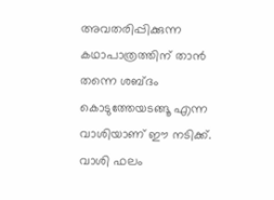അവതരിപ്പിക്കുന്ന കഥാപാത്രത്തിന് താന്‍ തന്നെ ശബ്ദം കൊടുത്തേയടങ്ങൂ എന്ന വാശിയാണ് ഈ നടിക്ക്. വാശി ഫലം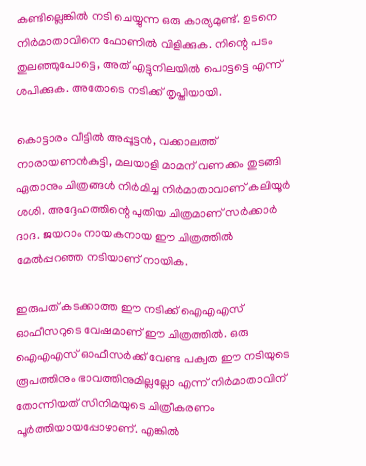കണ്ടില്ലെങ്കില്‍ നടി ചെയ്യുന്ന ഒരു കാര്യമുണ്ട്. ഉടനെ നിര്‍മാതാവിനെ ഫോണില്‍ വിളിക്കുക. നിന്റെ പടം തുലഞ്ഞുപോട്ടെ, അത് എട്ടുനിലയില്‍ പൊട്ടട്ടെ എന്ന് ശപിക്കുക. അതോടെ നടിക്ക് തൃപ്തിയായി.

കൊട്ടാരം വീട്ടില്‍ അപ്പൂട്ടന്‍, വക്കാലത്ത് നാരായണന്‍കുട്ടി, മലയാളി മാമന് വണക്കം തുടങ്ങി ഏതാനും ചിത്രങ്ങള്‍ നിര്‍മിച്ച നിര്‍മാതാവാണ് കലിയൂര്‍ ശശി. അദ്ദേഹത്തിന്റെ പുതിയ ചിത്രമാണ് സര്‍ക്കാര്‍ ദാദ. ജയറാം നായകനായ ഈ ചിത്രത്തില്‍ മേല്‍പ്പറഞ്ഞ നടിയാണ് നായിക.

ഇരുപത് കടക്കാത്ത ഈ നടിക്ക് ഐഎഎസ് ഓഫീസറുടെ വേഷമാണ് ഈ ചിത്രത്തില്‍. ഒരു ഐഎഎസ് ഓഫീസര്‍ക്ക് വേണ്ട പക്വത ഈ നടിയുടെ രൂപത്തിനും ഭാവത്തിനുമില്ലല്ലോ എന്ന് നിര്‍മാതാവിന് തോന്നിയത് സിനിമയുടെ ചിത്രീകരണം പൂര്‍ത്തിയായപ്പോഴാണ്. എങ്കില്‍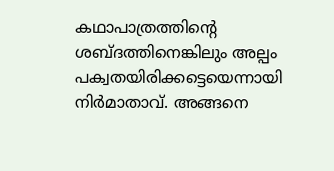കഥാപാത്രത്തിന്റെ ശബ്ദത്തിനെങ്കിലും അല്പം പക്വതയിരിക്കട്ടെയെന്നായി നിര്‍മാതാവ്. അങ്ങനെ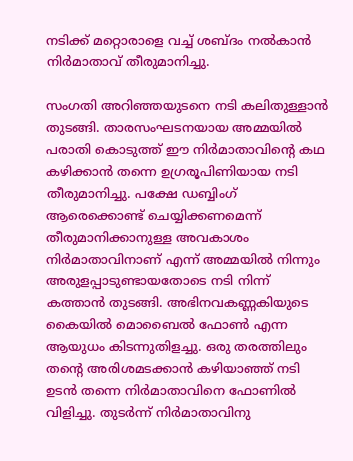നടിക്ക് മറ്റൊരാളെ വച്ച് ശബ്ദം നല്‍കാന്‍ നിര്‍മാതാവ് തീരുമാനിച്ചു.

സംഗതി അറിഞ്ഞയുടനെ നടി കലിതുള്ളാന്‍ തുടങ്ങി. താരസംഘടനയായ അമ്മയില്‍ പരാതി കൊടുത്ത് ഈ നിര്‍മാതാവിന്റെ കഥ കഴിക്കാന്‍ തന്നെ ഉഗ്രരൂപിണിയായ നടി തീരുമാനിച്ചു. പക്ഷേ ഡബ്ബിംഗ് ആരെക്കൊണ്ട് ചെയ്യിക്കണമെന്ന് തീരുമാനിക്കാനുള്ള അവകാശം നിര്‍മാതാവിനാണ് എന്ന് അമ്മയില്‍ നിന്നും അരുളപ്പാടുണ്ടായതോടെ നടി നിന്ന് കത്താന്‍ തുടങ്ങി. അഭിനവകണ്ണകിയുടെ കൈയില്‍ മൊബൈല്‍ ഫോണ്‍ എന്ന ആയുധം കിടന്നുതിളച്ചു. ഒരു തരത്തിലും തന്റെ അരിശമടക്കാന്‍ കഴിയാഞ്ഞ് നടി ഉടന്‍ തന്നെ നിര്‍മാതാവിനെ ഫോണില്‍ വിളിച്ചു. തുടര്‍ന്ന് നിര്‍മാതാവിനു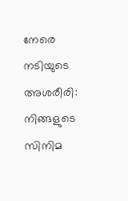നേരെ നടിയുടെ അശരീരി: നിങ്ങളുടെ സിനിമ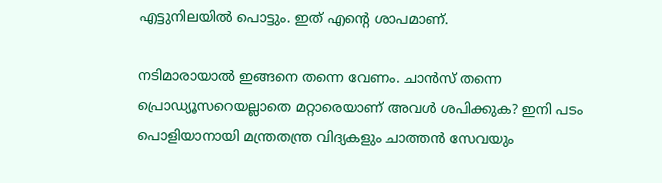എട്ടുനിലയില്‍ പൊട്ടും. ഇത് എന്റെ ശാപമാണ്.

നടിമാരായാല്‍ ഇങ്ങനെ തന്നെ വേണം. ചാന്‍സ് തന്നെ പ്രൊഡ്യൂസറെയല്ലാതെ മറ്റാരെയാണ് അവള്‍ ശപിക്കുക? ഇനി പടം പൊളിയാനായി മന്ത്രതന്ത്ര വിദ്യകളും ചാത്തന്‍ സേവയും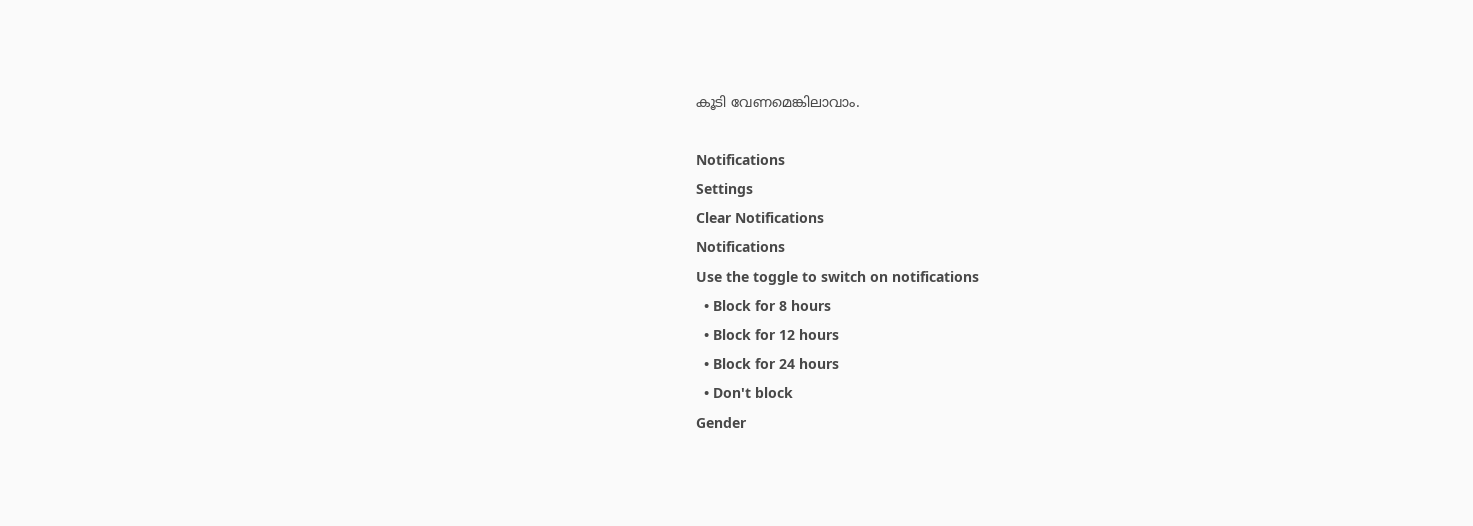കൂടി വേണമെങ്കിലാവാം.

Notifications
Settings
Clear Notifications
Notifications
Use the toggle to switch on notifications
  • Block for 8 hours
  • Block for 12 hours
  • Block for 24 hours
  • Don't block
Gender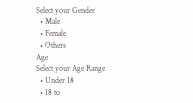Select your Gender
  • Male
  • Female
  • Others
Age
Select your Age Range
  • Under 18
  • 18 to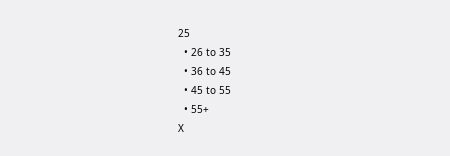25
  • 26 to 35
  • 36 to 45
  • 45 to 55
  • 55+
X